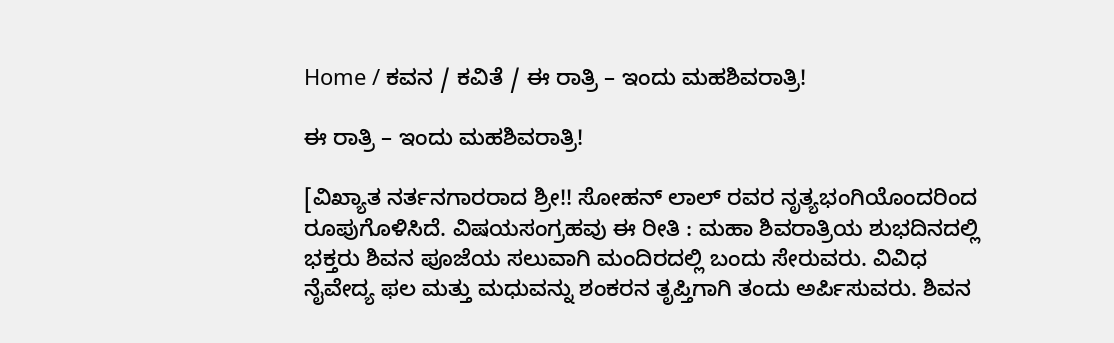Home / ಕವನ / ಕವಿತೆ / ಈ ರಾತ್ರಿ – ಇಂದು ಮಹಶಿವರಾತ್ರಿ!

ಈ ರಾತ್ರಿ – ಇಂದು ಮಹಶಿವರಾತ್ರಿ!

[ವಿಖ್ಯಾತ ನರ್ತನಗಾರರಾದ ಶ್ರೀ!! ಸೋಹನ್ ಲಾಲ್ ರವರ ನೃತ್ಯಭಂಗಿಯೊಂದರಿಂದ ರೂಪುಗೊಳಿಸಿದೆ. ವಿಷಯಸಂಗ್ರಹವು ಈ ರೀತಿ : ಮಹಾ ಶಿವರಾತ್ರಿಯ ಶುಭದಿನದಲ್ಲಿ ಭಕ್ತರು ಶಿವನ ಪೂಜೆಯ ಸಲುವಾಗಿ ಮಂದಿರದಲ್ಲಿ ಬಂದು ಸೇರುವರು. ವಿವಿಧ ನೈವೇದ್ಯ ಫಲ ಮತ್ತು ಮಧುವನ್ನು ಶಂಕರನ ತೃಪ್ತಿಗಾಗಿ ತಂದು ಅರ್ಪಿಸುವರು. ಶಿವನ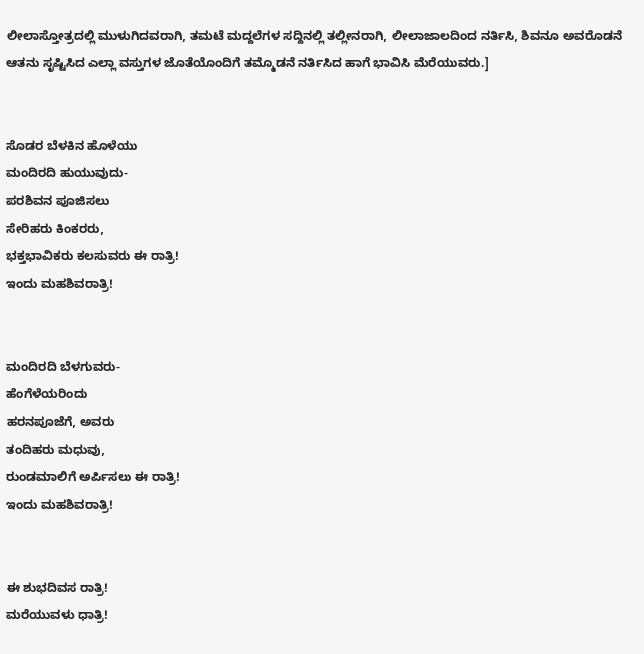ಲೀಲಾಸ್ತೋತ್ರದಲ್ಲಿ ಮುಳುಗಿದವರಾಗಿ, ತಮಟೆ ಮದ್ದಲೆಗಳ ಸದ್ದಿನಲ್ಲಿ ತಲ್ಲೀನರಾಗಿ, ಲೀಲಾಜಾಲದಿಂದ ನರ್ತಿಸಿ, ಶಿವನೂ ಅವರೊಡನೆ ಆತನು ಸೃಷ್ಟಿಸಿದ ಎಲ್ಲಾ ವಸ್ತುಗಳ ಜೊತೆಯೊಂದಿಗೆ ತಮ್ಮೊಡನೆ ನರ್ತಿಸಿದ ಹಾಗೆ ಭಾವಿಸಿ ಮೆರೆಯುವರು.]


ಸೊಡರ ಬೆಳಕಿನ ಹೊಳೆಯು
ಮಂದಿರದಿ ಹುಯುವುದು-
ಪರಶಿವನ ಪೂಜಿಸಲು
ಸೇರಿಹರು ಕಿಂಕರರು,
ಭಕ್ತಭಾವಿಕರು ಕಲಸುವರು ಈ ರಾತ್ರಿ!
ಇಂದು ಮಹಶಿವರಾತ್ರಿ!


ಮಂದಿರದಿ ಬೆಳಗುವರು-
ಹೆಂಗೆಳೆಯರಿಂದು
ಹರನಪೂಜೆಗೆ, ಅವರು
ತಂದಿಹರು ಮಧುವು,
ರುಂಡಮಾಲಿಗೆ ಅರ್ಪಿಸಲು ಈ ರಾತ್ರಿ!
ಇಂದು ಮಹಶಿವರಾತ್ರಿ!


ಈ ಶುಭದಿವಸ ರಾತ್ರಿ!
ಮರೆಯುವಳು ಧಾತ್ರಿ!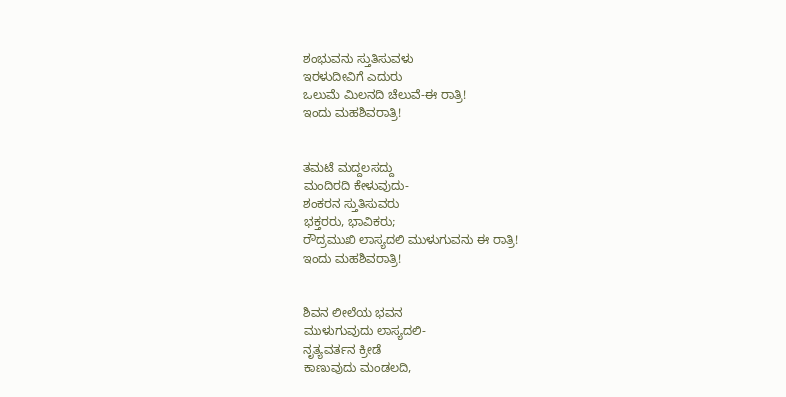ಶಂಭುವನು ಸ್ತುತಿಸುವಳು
ಇರಳುದೀವಿಗೆ ಎದುರು
ಒಲುಮೆ ಮಿಲನದಿ ಚೆಲುವೆ-ಈ ರಾತ್ರಿ!
ಇಂದು ಮಹಶಿವರಾತ್ರಿ!


ತಮಟೆ ಮದ್ದಲಸದ್ದು
ಮಂದಿರದಿ ಕೇಳುವುದು-
ಶಂಕರನ ಸ್ತುತಿಸುವರು
ಭಕ್ತರರು, ಭಾವಿಕರು;
ರೌದ್ರಮುಖಿ ಲಾಸ್ಯದಲಿ ಮುಳುಗುವನು ಈ ರಾತ್ರಿ!
ಇಂದು ಮಹಶಿವರಾತ್ರಿ!


ಶಿವನ ಲೀಲೆಯ ಭವನ
ಮುಳುಗುವುದು ಲಾಸ್ಯದಲಿ-
ನೃತ್ಯವರ್ತನ ಕ್ರೀಡೆ
ಕಾಣುವುದು ಮಂಡಲದಿ,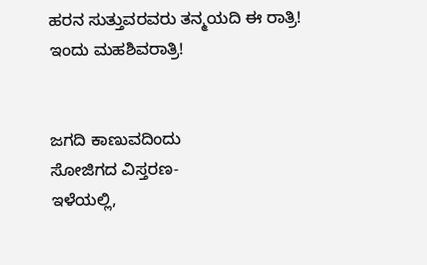ಹರನ ಸುತ್ತುವರವರು ತನ್ಮಯದಿ ಈ ರಾತ್ರಿ!
ಇಂದು ಮಹಶಿವರಾತ್ರಿ!


ಜಗದಿ ಕಾಣುವದಿಂದು
ಸೋಜಿಗದ ವಿಸ್ತರಣ-
ಇಳೆಯಲ್ಲಿ,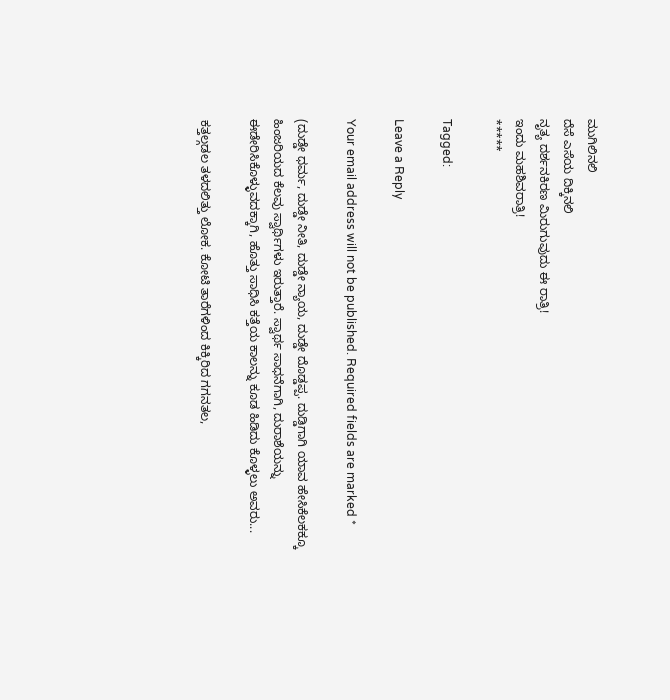ಮುಗಿಲಿನಲಿ
ದೆಸೆ ಎಸೆಯ ದಿಕ್ಕಿನಲಿ
ನೃತ್ಯ ದರ್ಶನಕಿರಣ ಮಿರುಗುವುದು ಈ ರಾತ್ರಿ!
ಇಂದು ಮಹಶಿವರಾತ್ರಿ!
*****

Tagged:

Leave a Reply

Your email address will not be published. Required fields are marked *

(ದುಡ್ಡೇ ಧರ್ಮ, ದುಡ್ಡೇ ನೀತಿ, ದುಡ್ಡೇ ನ್ಯಾಯ, ದುಡ್ಡೇ ದೊಡ್ಡಪ್ಪ. ದುಡ್ಡಿಗಾಗಿ ಯಾವ ಹೇಸಿಕೆಲಕಕ್ಕೂ ಹಿಂಜರಿಯದ ಕೆಲವು ಸ್ವಾರ್ಥಿಗಳು ಇರುತ್ತಾರೆ. ಸ್ವಾರ್ಥ ಸಾಧನೆಗಾಗಿ, ದುರಾಶೆಯನ್ನು ಈಡೇರಿಸಿಕೊಳ್ಳುವದಕ್ಕಾಗಿ, ಹೊತ್ತು ಸಾಧಿಸಿ ಕತ್ತೆಯ ಕಾಲನ್ನು ಕೂಡ ಹಿಡಿದು ಕೊಳ್ಳಲು ಅವರು...

ಕತ್ತಲ್ಗಡಲ ತಳದಲಿತ್ತು ಲೋಕ. ಕೋಟಿ ತಾರೆಗಳಿಂದ ಕಿಕ್ಕಿರಿದ ಗಗನತಲ,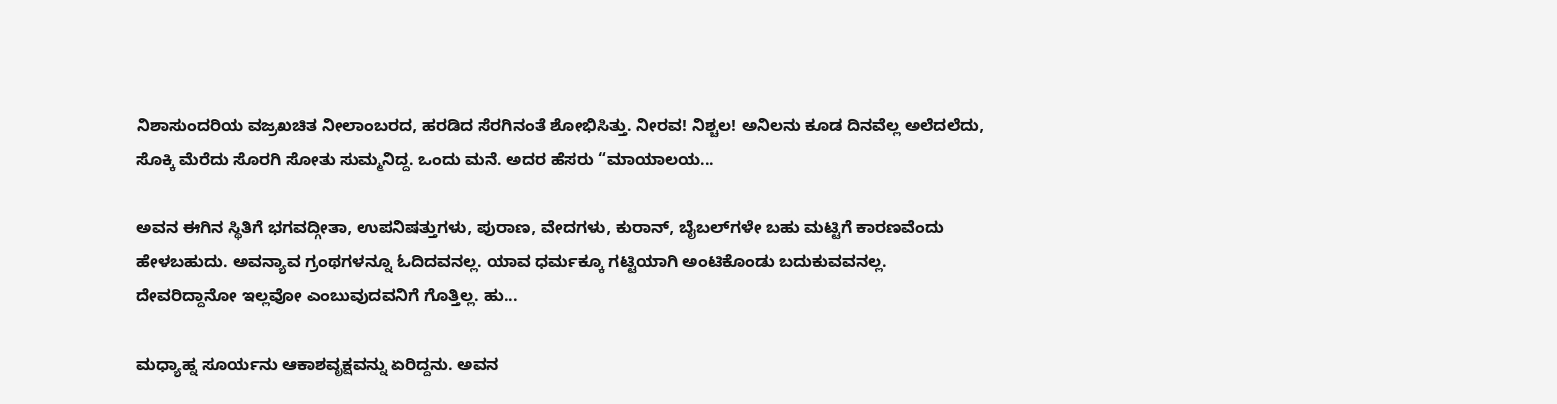ನಿಶಾಸುಂದರಿಯ ವಜ್ರಖಚಿತ ನೀಲಾಂಬರದ, ಹರಡಿದ ಸೆರಗಿನಂತೆ ಶೋಭಿಸಿತ್ತು. ನೀರವ! ನಿಶ್ಚಲ! ಅನಿಲನು ಕೂಡ ದಿನವೆಲ್ಲ ಅಲೆದಲೆದು, ಸೊಕ್ಕಿ ಮೆರೆದು ಸೊರಗಿ ಸೋತು ಸುಮ್ಮನಿದ್ದ. ಒಂದು ಮನೆ. ಅದರ ಹೆಸರು “ಮಾಯಾಲಯ...

ಅವನ ಈಗಿನ ಸ್ಥಿತಿಗೆ ಭಗವದ್ಗೀತಾ, ಉಪನಿಷತ್ತುಗಳು, ಪುರಾಣ, ವೇದಗಳು, ಕುರಾನ್, ಬೈಬಲ್‌ಗಳೇ ಬಹು ಮಟ್ಟಿಗೆ ಕಾರಣವೆಂದು ಹೇಳಬಹುದು. ಅವನ್ಯಾವ ಗ್ರಂಥಗಳನ್ನೂ ಓದಿದವನಲ್ಲ. ಯಾವ ಧರ್ಮಕ್ಕೂ ಗಟ್ಟಿಯಾಗಿ ಅಂಟಿಕೊಂಡು ಬದುಕುವವನಲ್ಲ. ದೇವರಿದ್ದಾನೋ ಇಲ್ಲವೋ ಎಂಬುವುದವನಿಗೆ ಗೊತ್ತಿಲ್ಲ. ಹು...

ಮಧ್ಯಾಹ್ನ ಸೂರ್ಯನು ಆಕಾಶವೃಕ್ಷವನ್ನು ಏರಿದ್ದನು. ಅವನ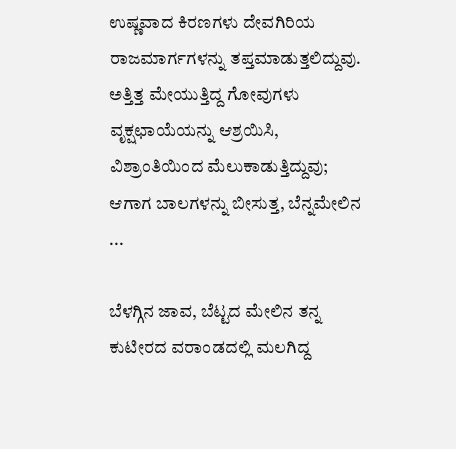ಉಷ್ಣವಾದ ಕಿರಣಗಳು ದೇವಗಿರಿಯ ರಾಜಮಾರ್ಗಗಳನ್ನು ತಪ್ತಮಾಡುತ್ತಲಿದ್ದುವು. ಅತ್ತಿತ್ತ ಮೇಯುತ್ತಿದ್ದ ಗೋವುಗಳು ವೃಕ್ಷಛಾಯೆಯನ್ನು ಆಶ್ರಯಿಸಿ, ವಿಶ್ರಾಂತಿಯಿಂದ ಮೆಲುಕಾಡುತ್ತಿದ್ದುವು; ಆಗಾಗ ಬಾಲಗಳನ್ನು ಬೀಸುತ್ತ, ಬೆನ್ನಮೇಲಿನ ...

ಬೆಳಗ್ಗಿನ ಜಾವ, ಬೆಟ್ಟದ ಮೇಲಿನ ತನ್ನ ಕುಟೀರದ ವರಾಂಡದಲ್ಲಿ ಮಲಗಿದ್ದ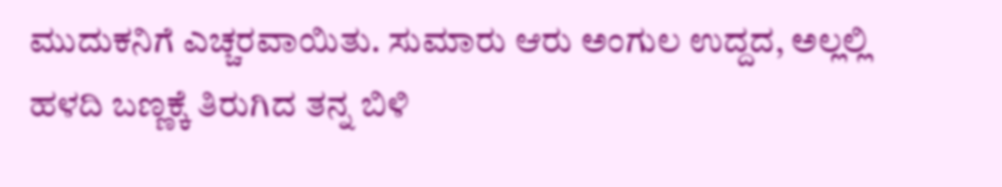ಮುದುಕನಿಗೆ ಎಚ್ಚರವಾಯಿತು. ಸುಮಾರು ಆರು ಅಂಗುಲ ಉದ್ದದ, ಅಲ್ಲಲ್ಲಿ ಹಳದಿ ಬಣ್ಣಕ್ಕೆ ತಿರುಗಿದ ತನ್ನ ಬಿಳಿ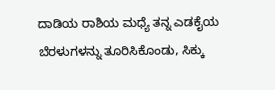ದಾಡಿಯ ರಾಶಿಯ ಮಧ್ಯೆ ತನ್ನ ಎಡಕೈಯ ಬೆರಳುಗಳನ್ನು ತೂರಿಸಿಕೊಂಡು, ಸಿಕ್ಕು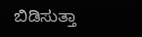ಬಿಡಿಸುತ್ತಾ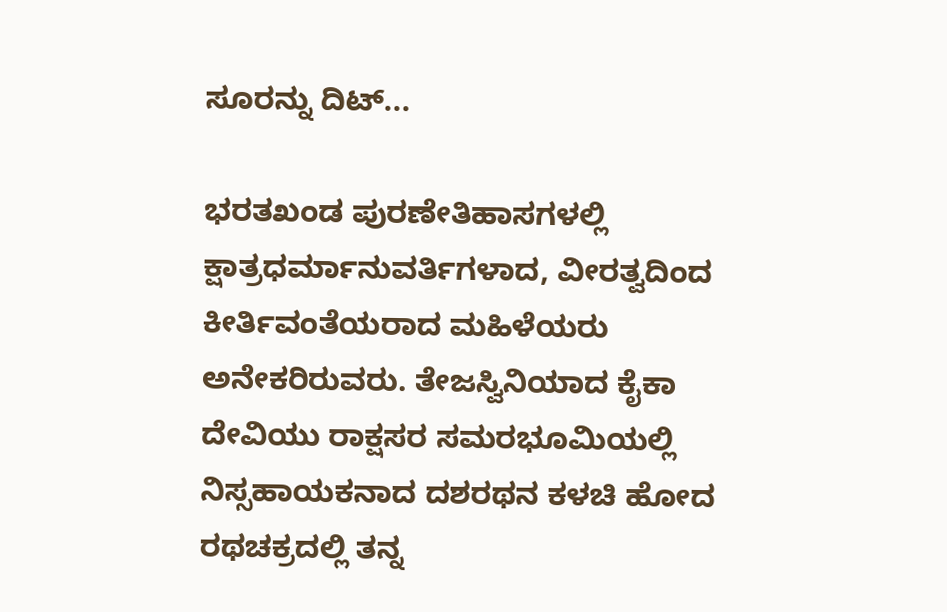ಸೂರನ್ನು ದಿಟ್...

ಭರತಖಂಡ ಪುರಣೇತಿಹಾಸಗಳಲ್ಲಿ ಕ್ಷಾತ್ರಧರ್ಮಾನುವರ್ತಿಗಳಾದ, ವೀರತ್ವದಿಂದ ಕೀರ್ತಿವಂತೆಯರಾದ ಮಹಿಳೆಯರು ಅನೇಕರಿರುವರು. ತೇಜಸ್ವಿನಿಯಾದ ಕೈಕಾ ದೇವಿಯು ರಾಕ್ಷಸರ ಸಮರಭೂಮಿಯಲ್ಲಿ ನಿಸ್ಸಹಾಯಕನಾದ ದಶರಥನ ಕಳಚಿ ಹೋದ ರಥಚಕ್ರದಲ್ಲಿ ತನ್ನ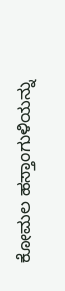ಕೋಮಲ ಹಸ್ತಾಂಗುಳಿಯನ್ನು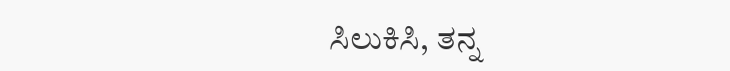ಸಿಲುಕಿಸಿ, ತನ್ನ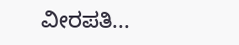ವೀರಪತಿ...